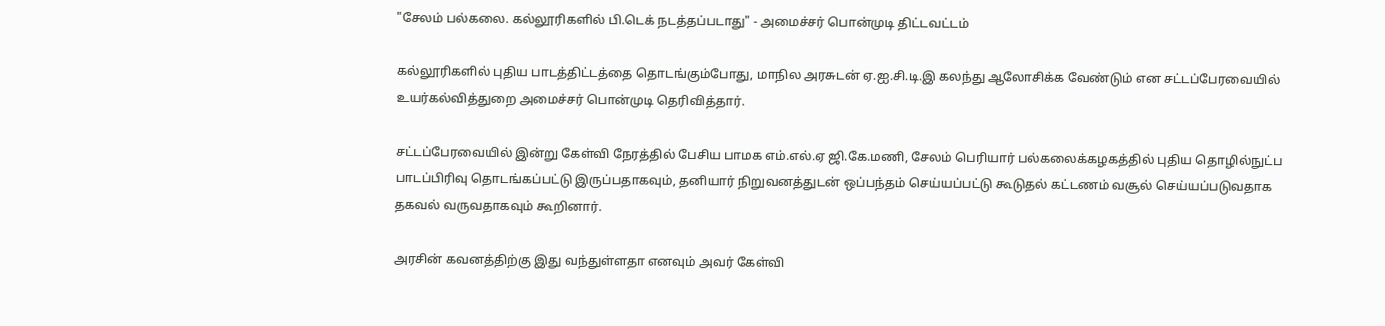"சேலம் பல்கலை. கல்லூரிகளில் பி.டெக் நடத்தப்படாது" - அமைச்சர் பொன்முடி திட்டவட்டம்

கல்லூரிகளில் புதிய பாடத்திட்டத்தை தொடங்கும்போது, மாநில அரசுடன் ஏ.ஐ.சி.டி.இ கலந்து ஆலோசிக்க வேண்டும் என சட்டப்பேரவையில் உயர்கல்வித்துறை அமைச்சர் பொன்முடி தெரிவித்தார்.

சட்டப்பேரவையில் இன்று கேள்வி நேரத்தில் பேசிய பாமக எம்.எல்.ஏ ஜி.கே.மணி, சேலம் பெரியார் பல்கலைக்கழகத்தில் புதிய தொழில்நுட்ப பாடப்பிரிவு தொடங்கப்பட்டு இருப்பதாகவும், தனியார் நிறுவனத்துடன் ஒப்பந்தம் செய்யப்பட்டு கூடுதல் கட்டணம் வசூல் செய்யப்படுவதாக தகவல் வருவதாகவும் கூறினார்.

அரசின் கவனத்திற்கு இது வந்துள்ளதா எனவும் அவர் கேள்வி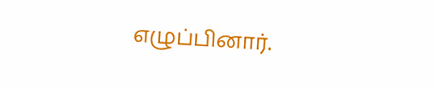எழுப்பினார்.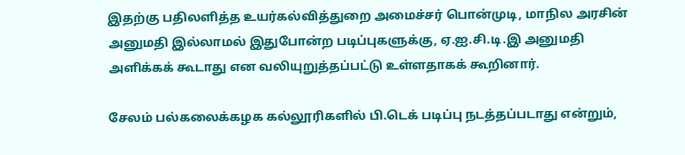இதற்கு பதிலளித்த உயர்கல்வித்துறை அமைச்சர் பொன்முடி, மாநில அரசின் அனுமதி இல்லாமல் இதுபோன்ற படிப்புகளுக்கு, ஏ.ஐ.சி.டி.இ அனுமதி அளிக்கக் கூடாது என வலியுறுத்தப்பட்டு உள்ளதாகக் கூறினார்.

சேலம் பல்கலைக்கழக கல்லூரிகளில் பி.டெக் படிப்பு நடத்தப்படாது என்றும்,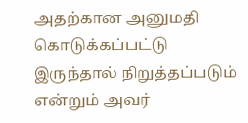அதற்கான அனுமதி கொடுக்கப்பட்டு இருந்தால் நிறுத்தப்படும் என்றும் அவர்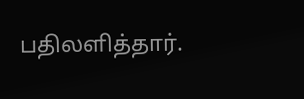பதிலளித்தார்.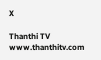X

Thanthi TV
www.thanthitv.com